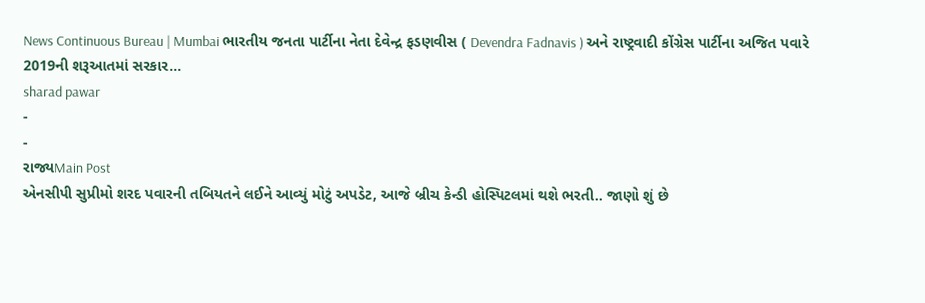News Continuous Bureau | Mumbai ભારતીય જનતા પાર્ટીના નેતા દેવેન્દ્ર ફડણવીસ ( Devendra Fadnavis ) અને રાષ્ટ્રવાદી કોંગ્રેસ પાર્ટીના અજિત પવારે 2019ની શરૂઆતમાં સરકાર…
sharad pawar
-
-
રાજ્યMain Post
એનસીપી સુપ્રીમો શરદ પવારની તબિયતને લઈને આવ્યું મોટું અપડેટ, આજે બ્રીચ કેન્ડી હોસ્પિટલમાં થશે ભરતી.. જાણો શું છે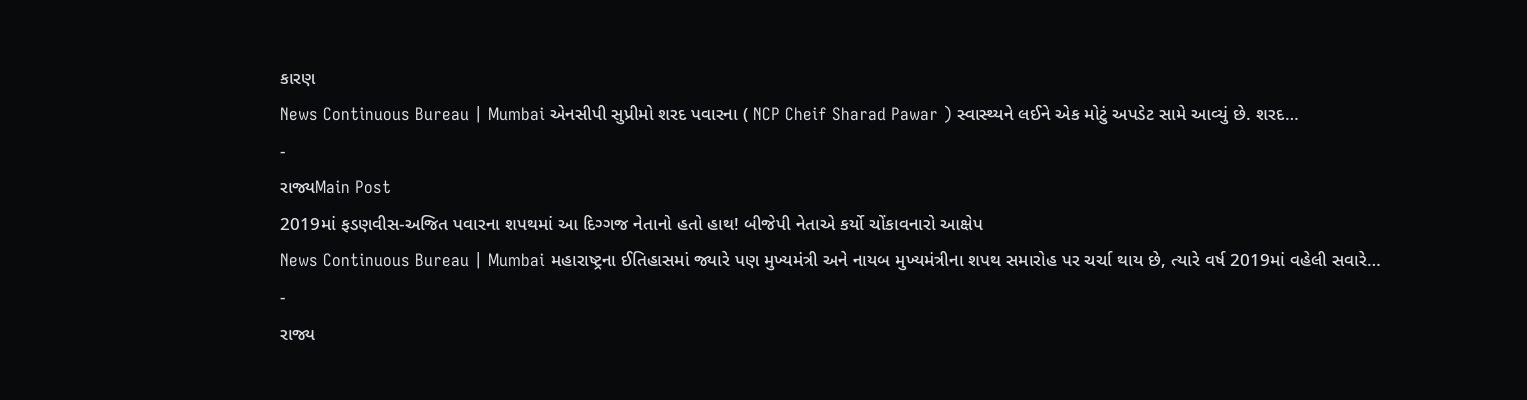કારણ
News Continuous Bureau | Mumbai એનસીપી સુપ્રીમો શરદ પવારના ( NCP Cheif Sharad Pawar ) સ્વાસ્થ્યને લઈને એક મોટું અપડેટ સામે આવ્યું છે. શરદ…
-
રાજ્યMain Post
2019માં ફડણવીસ-અજિત પવારના શપથમાં આ દિગ્ગજ નેતાનો હતો હાથ! બીજેપી નેતાએ કર્યો ચોંકાવનારો આક્ષેપ
News Continuous Bureau | Mumbai મહારાષ્ટ્રના ઈતિહાસમાં જ્યારે પણ મુખ્યમંત્રી અને નાયબ મુખ્યમંત્રીના શપથ સમારોહ પર ચર્ચા થાય છે, ત્યારે વર્ષ 2019માં વહેલી સવારે…
-
રાજ્ય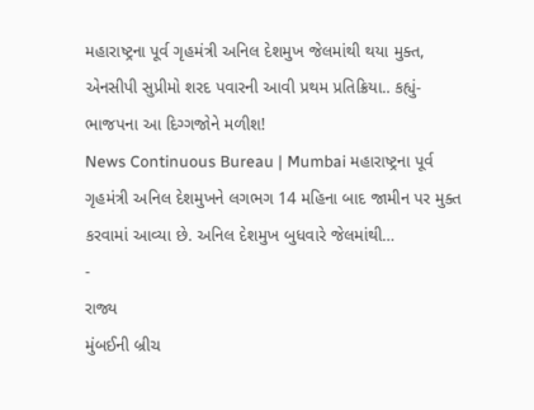મહારાષ્ટ્રના પૂર્વ ગૃહમંત્રી અનિલ દેશમુખ જેલમાંથી થયા મુક્ત, એનસીપી સુપ્રીમો શરદ પવારની આવી પ્રથમ પ્રતિક્રિયા.. કહ્યું- ભાજપના આ દિગ્ગજોને મળીશ!
News Continuous Bureau | Mumbai મહારાષ્ટ્રના પૂર્વ ગૃહમંત્રી અનિલ દેશમુખને લગભગ 14 મહિના બાદ જામીન પર મુક્ત કરવામાં આવ્યા છે. અનિલ દેશમુખ બુધવારે જેલમાંથી…
-
રાજ્ય
મુંબઈની બ્રીચ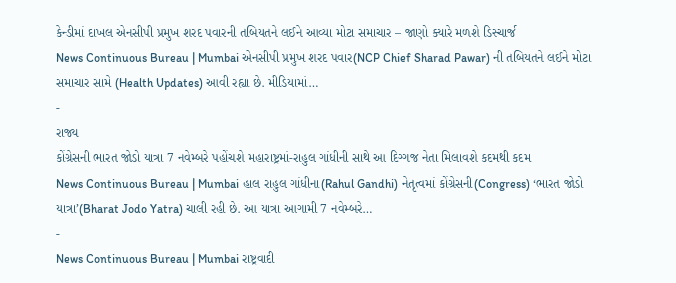કેન્ડીમાં દાખલ એનસીપી પ્રમુખ શરદ પવારની તબિયતને લઈને આવ્યા મોટા સમાચાર – જાણો ક્યારે મળશે ડિસ્ચાર્જ
News Continuous Bureau | Mumbai એનસીપી પ્રમુખ શરદ પવાર(NCP Chief Sharad Pawar) ની તબિયતને લઈને મોટા સમાચાર સામે (Health Updates) આવી રહ્યા છે. મીડિયામાં…
-
રાજ્ય
કોંગ્રેસની ભારત જોડો યાત્રા 7 નવેમ્બરે પહોંચશે મહારાષ્ટ્રમાં-રાહુલ ગાંધીની સાથે આ દિગ્ગજ નેતા મિલાવશે કદમથી કદમ
News Continuous Bureau | Mumbai હાલ રાહુલ ગાંધીના(Rahul Gandhi) નેતૃત્વમાં કોંગ્રેસની(Congress) ‘ભારત જોડો યાત્રા’(Bharat Jodo Yatra) ચાલી રહી છે. આ યાત્રા આગામી 7 નવેમ્બરે…
-
News Continuous Bureau | Mumbai રાષ્ટ્રવાદી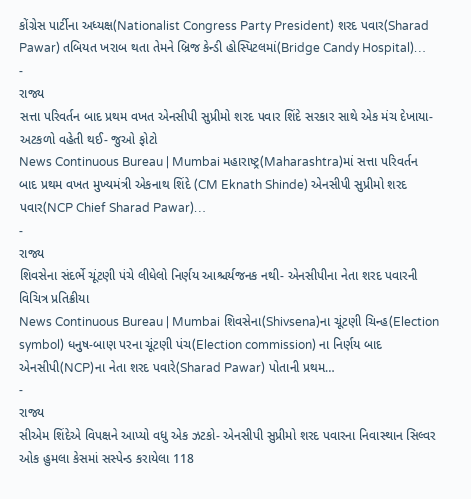કોંગ્રેસ પાર્ટીના અધ્યક્ષ(Nationalist Congress Party President) શરદ પવાર(Sharad Pawar) તબિયત ખરાબ થતા તેમને બ્રિજ કેન્ડી હોસ્પિટલમાં(Bridge Candy Hospital)…
-
રાજ્ય
સત્તા પરિવર્તન બાદ પ્રથમ વખત એનસીપી સુપ્રીમો શરદ પવાર શિંદે સરકાર સાથે એક મંચ દેખાયા- અટકળો વહેતી થઈ- જુઓ ફોટો
News Continuous Bureau | Mumbai મહારાષ્ટ્ર(Maharashtra)માં સત્તા પરિવર્તન બાદ પ્રથમ વખત મુખ્યમંત્રી એકનાથ શિંદે (CM Eknath Shinde) એનસીપી સુપ્રીમો શરદ પવાર(NCP Chief Sharad Pawar)…
-
રાજ્ય
શિવસેના સંદર્ભે ચૂંટણી પંચે લીધેલો નિર્ણય આશ્ચર્યજનક નથી- એનસીપીના નેતા શરદ પવારની વિચિત્ર પ્રતિક્રીયા
News Continuous Bureau | Mumbai શિવસેના(Shivsena)ના ચૂંટણી ચિન્હ(Election symbol) ધનુષ-બાણ પરના ચૂંટણી પંચ(Election commission) ના નિર્ણય બાદ એનસીપી(NCP)ના નેતા શરદ પવારે(Sharad Pawar) પોતાની પ્રથમ…
-
રાજ્ય
સીએમ શિંદેએ વિપક્ષને આપ્યો વધુ એક ઝટકો- એનસીપી સુપ્રીમો શરદ પવારના નિવાસ્થાન સિલ્વર ઓક હુમલા કેસમાં સસ્પેન્ડ કરાયેલા 118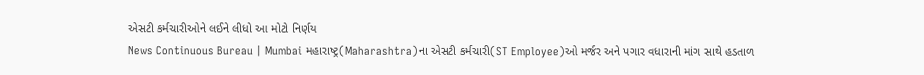એસટી કર્મચારીઓને લઈને લીધો આ મોટો નિર્ણય
News Continuous Bureau | Mumbai મહારાષ્ટ્ર(Maharashtra)ના એસટી કર્મચારી(ST Employee)ઓ મર્જર અને પગાર વધારાની માંગ સાથે હડતાળ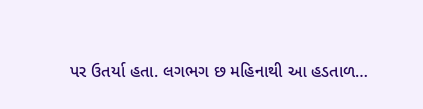પર ઉતર્યા હતા. લગભગ છ મહિનાથી આ હડતાળ…